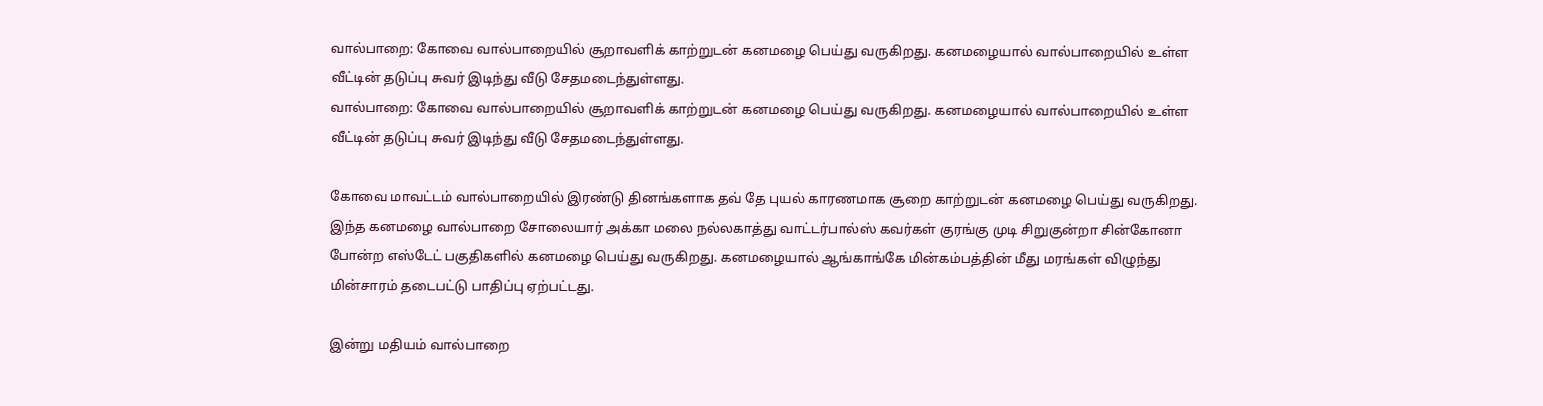வால்பாறை: கோவை வால்பாறையில் சூறாவளிக் காற்றுடன் கனமழை பெய்து வருகிறது. கனமழையால் வால்பாறையில் உள்ள வீட்டின் தடுப்பு சுவர் இடிந்து வீடு சேதமடைந்துள்ளது.
வால்பாறை: கோவை வால்பாறையில் சூறாவளிக் காற்றுடன் கனமழை பெய்து வருகிறது. கனமழையால் வால்பாறையில் உள்ள வீட்டின் தடுப்பு சுவர் இடிந்து வீடு சேதமடைந்துள்ளது.

கோவை மாவட்டம் வால்பாறையில் இரண்டு தினங்களாக தவ் தே புயல் காரணமாக சூறை காற்றுடன் கனமழை பெய்து வருகிறது. இந்த கனமழை வால்பாறை சோலையார் அக்கா மலை நல்லகாத்து வாட்டர்பால்ஸ் கவர்கள் குரங்கு முடி சிறுகுன்றா சின்கோனா போன்ற எஸ்டேட் பகுதிகளில் கனமழை பெய்து வருகிறது. கனமழையால் ஆங்காங்கே மின்கம்பத்தின் மீது மரங்கள் விழுந்து மின்சாரம் தடைபட்டு பாதிப்பு ஏற்பட்டது.

இன்று மதியம் வால்பாறை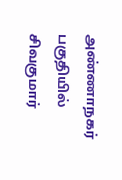அண்ணாநகர் பகுதியில் சிவகுமார்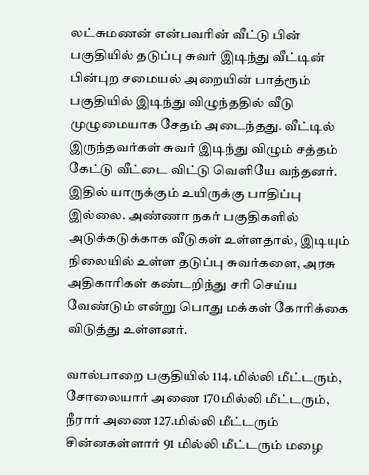லட்சுமணன் என்பவரின் வீட்டு பின் பகுதியில் தடுப்பு சுவர் இடிந்து வீட்டின் பின்புற சமையல் அறையின் பாத்ரூம் பகுதியில் இடிந்து விழுந்ததில் வீடு முழுமையாக சேதம் அடைந்தது. வீட்டில் இருந்தவர்கள் சுவர் இடிந்து விழும் சத்தம் கேட்டு வீட்டை விட்டு வெளியே வந்தனர். இதில் யாருக்கும் உயிருக்கு பாதிப்பு இல்லை. அண்ணா நகர் பகுதிகளில் அடுக்கடுக்காக வீடுகள் உள்ளதால், இடியும் நிலையில் உள்ள தடுப்பு சுவர்களை, அரசு அதிகாரிகள் கண்டறிந்து சரி செய்ய வேண்டும் என்று பொது மக்கள் கோரிக்கை விடுத்து உள்ளனர்.

வால்பாறை பகுதியில் 114.மில்லி மீட்டரும், சோலையார் அணை 170மில்லி மீட்டரும், நீரார் அணை 127.மில்லி மீட்டரும் சின்னகள்ளார் 91 மில்லி மீட்டரும் மழை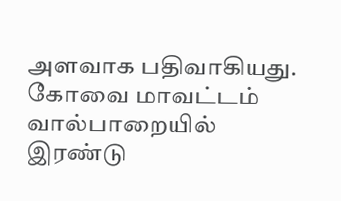அளவாக பதிவாகியது.
கோவை மாவட்டம் வால்பாறையில் இரண்டு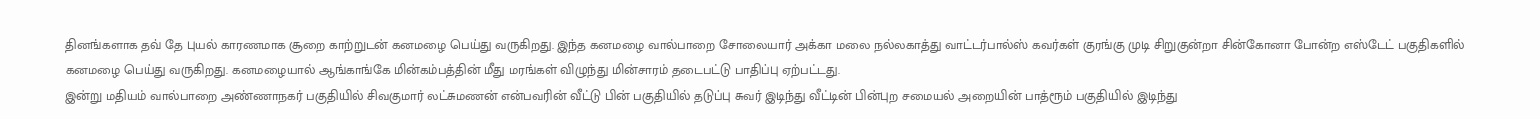தினங்களாக தவ் தே புயல் காரணமாக சூறை காற்றுடன் கனமழை பெய்து வருகிறது. இந்த கனமழை வால்பாறை சோலையார் அக்கா மலை நல்லகாத்து வாட்டர்பால்ஸ் கவர்கள் குரங்கு முடி சிறுகுன்றா சின்கோனா போன்ற எஸ்டேட் பகுதிகளில் கனமழை பெய்து வருகிறது. கனமழையால் ஆங்காங்கே மின்கம்பத்தின் மீது மரங்கள் விழுந்து மின்சாரம் தடைபட்டு பாதிப்பு ஏற்பட்டது.
இன்று மதியம் வால்பாறை அண்ணாநகர் பகுதியில் சிவகுமார் லட்சுமணன் என்பவரின் வீட்டு பின் பகுதியில் தடுப்பு சுவர் இடிந்து வீட்டின் பின்புற சமையல் அறையின் பாத்ரூம் பகுதியில் இடிந்து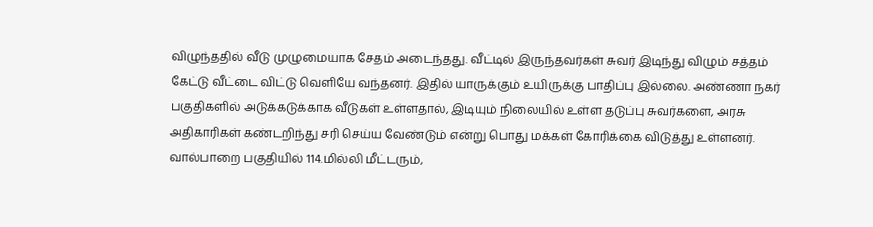விழுந்ததில் வீடு முழுமையாக சேதம் அடைந்தது. வீட்டில் இருந்தவர்கள் சுவர் இடிந்து விழும் சத்தம் கேட்டு வீட்டை விட்டு வெளியே வந்தனர். இதில் யாருக்கும் உயிருக்கு பாதிப்பு இல்லை. அண்ணா நகர் பகுதிகளில் அடுக்கடுக்காக வீடுகள் உள்ளதால், இடியும் நிலையில் உள்ள தடுப்பு சுவர்களை, அரசு அதிகாரிகள் கண்டறிந்து சரி செய்ய வேண்டும் என்று பொது மக்கள் கோரிக்கை விடுத்து உள்ளனர்.
வால்பாறை பகுதியில் 114.மில்லி மீட்டரும்,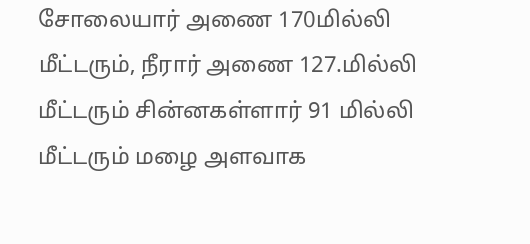சோலையார் அணை 170மில்லி மீட்டரும், நீரார் அணை 127.மில்லி மீட்டரும் சின்னகள்ளார் 91 மில்லி மீட்டரும் மழை அளவாக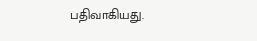பதிவாகியது.